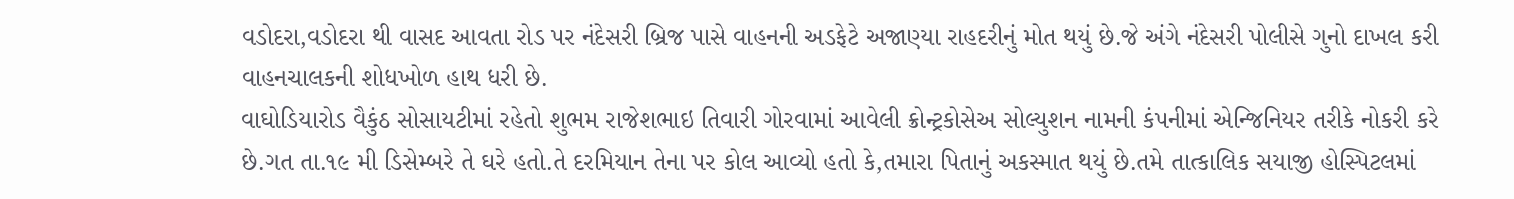વડોદરા,વડોદરા થી વાસદ આવતા રોડ પર નંદેસરી બ્રિજ પાસે વાહનની અડફેટે અજાણ્યા રાહદરીનું મોત થયું છે.જે અંગે નંદેસરી પોલીસે ગુનો દાખલ કરી વાહનચાલકની શોધખોળ હાથ ધરી છે.
વાઘોડિયારોડ વૈકુંઠ સોસાયટીમાં રહેતો શુભમ રાજેશભાઇ તિવારી ગોરવામાં આવેલી ક્રોન્ટ્રકોસેઅ સોલ્યુશન નામની કંપનીમાં એન્જિનિયર તરીકે નોકરી કરે છે.ગત તા.૧૯ મી ડિસેમ્બરે તે ઘરે હતો.તે દરમિયાન તેના પર કોલ આવ્યો હતો કે,તમારા પિતાનું અકસ્માત થયું છે.તમે તાત્કાલિક સયાજી હોસ્પિટલમાં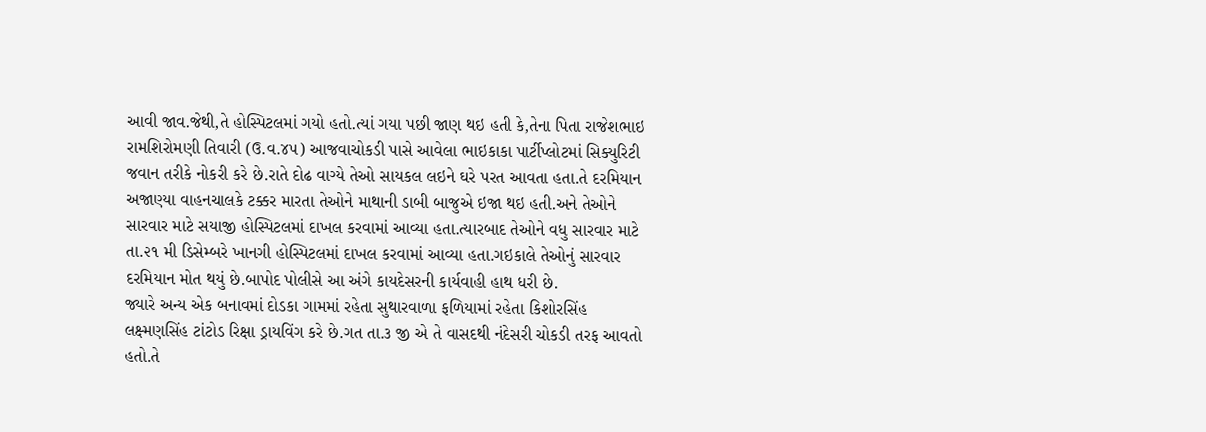આવી જાવ.જેથી,તે હોસ્પિટલમાં ગયો હતો.ત્યાં ગયા પછી જાણ થઇ હતી કે,તેના પિતા રાજેશભાઇ રામશિરોમણી તિવારી (ઉ.વ.૪૫) આજવાચોકડી પાસે આવેલા ભાઇકાકા પાર્ટીપ્લોટમાં સિક્યુરિટી જવાન તરીકે નોકરી કરે છે.રાતે દોઢ વાગ્યે તેઓ સાયકલ લઇને ઘરે પરત આવતા હતા.તે દરમિયાન અજાણ્યા વાહનચાલકે ટક્કર મારતા તેઓને માથાની ડાબી બાજુએ ઇજા થઇ હતી.અને તેઓને સારવાર માટે સયાજી હોસ્પિટલમાં દાખલ કરવામાં આવ્યા હતા.ત્યારબાદ તેઓને વધુ સારવાર માટે તા.૨૧ મી ડિસેમ્બરે ખાનગી હોસ્પિટલમાં દાખલ કરવામાં આવ્યા હતા.ગઇકાલે તેઓનું સારવાર દરમિયાન મોત થયું છે.બાપોદ પોલીસે આ અંગે કાયદેસરની કાર્યવાહી હાથ ધરી છે.
જ્યારે અન્ય એક બનાવમાં દોડકા ગામમાં રહેતા સુથારવાળા ફળિયામાં રહેતા કિશોરસિંહ લક્ષ્મણસિંહ ટાંટોડ રિક્ષા ડ્રાયવિંગ કરે છે.ગત તા.૩ જી એ તે વાસદથી નંદેસરી ચોકડી તરફ આવતો હતો.તે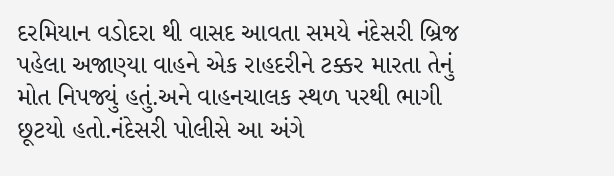દરમિયાન વડોદરા થી વાસદ આવતા સમયે નંદેસરી બ્રિજ પહેલા અજાણ્યા વાહને એક રાહદરીને ટક્કર મારતા તેનું મોત નિપજ્યું હતું.અને વાહનચાલક સ્થળ પરથી ભાગી છૂટયો હતો.નંદેસરી પોલીસે આ અંગે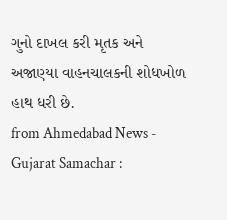ગુનો દાખલ કરી મૃતક અને અજાણ્યા વાહનચાલકની શોધખોળ હાથ ધરી છે.
from Ahmedabad News - Gujarat Samachar :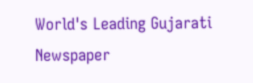World's Leading Gujarati Newspaper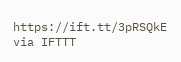https://ift.tt/3pRSQkE
via IFTTT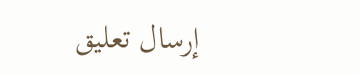إرسال تعليق